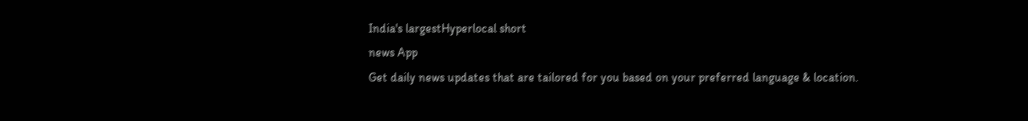India's largestHyperlocal short
news App
Get daily news updates that are tailored for you based on your preferred language & location.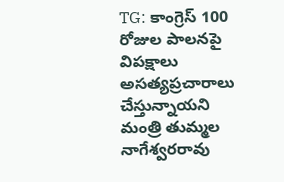TG: కాంగ్రెస్ 100 రోజుల పాలనపై విపక్షాలు అసత్యప్రచారాలు చేస్తున్నాయని మంత్రి తుమ్మల నాగేశ్వరరావు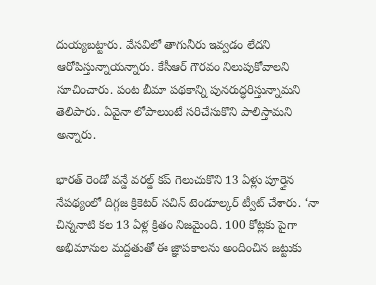దుయ్యబట్టారు. వేసవిలో తాగునీరు ఇవ్వడం లేదని ఆరోపిస్తున్నాయన్నారు. కేసీఆర్ గౌరవం నిలుపుకోవాలని సూచించారు. పంట బీమా పథకాన్ని పునరుద్ధరిస్తున్నామని తెలిపారు. ఏవైనా లోపాలుంటే సరిచేసుకొని పాలిస్తామని అన్నారు.

భారత్ రెండో వన్డే వరల్డ్ కప్ గెలుచుకొని 13 ఏళ్లు పూర్తైన నేపథ్యంలో దిగ్గజ క్రికెటర్ సచిన్ టెండూల్కర్ ట్వీట్ చేశారు. ‘నా చిన్ననాటి కల 13 ఏళ్ల క్రితం నిజమైంది. 100 కోట్లకు పైగా అభిమానుల మద్దతుతో ఈ జ్ఞాపకాలను అందించిన జట్టుకు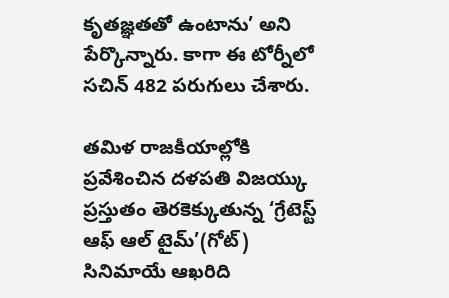కృతజ్ఞతతో ఉంటాను’ అని పేర్కొన్నారు. కాగా ఈ టోర్నీలో సచిన్ 482 పరుగులు చేశారు.

తమిళ రాజకీయాల్లోకి ప్రవేశించిన దళపతి విజయ్కు ప్రస్తుతం తెరకెక్కుతున్న ‘గ్రేటెస్ట్ ఆఫ్ ఆల్ టైమ్’(గోట్) సినిమాయే ఆఖరిది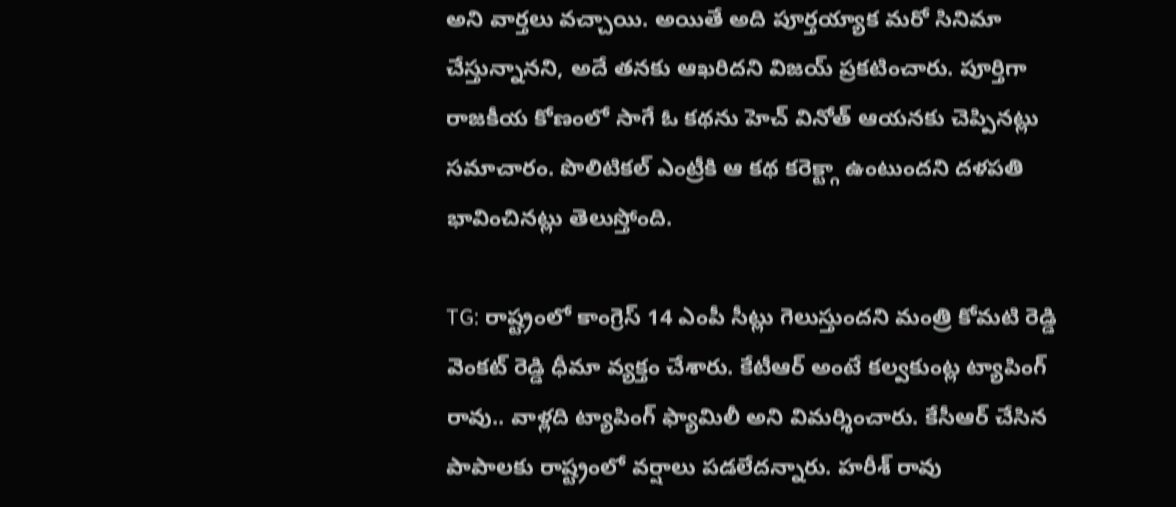అని వార్తలు వచ్చాయి. అయితే అది పూర్తయ్యాక మరో సినిమా చేస్తున్నానని, అదే తనకు ఆఖరిదని విజయ్ ప్రకటించారు. పూర్తిగా రాజకీయ కోణంలో సాగే ఓ కథను హెచ్ వినోత్ ఆయనకు చెప్పినట్లు సమాచారం. పొలిటికల్ ఎంట్రీకి ఆ కథ కరెక్ట్గా ఉంటుందని దళపతి భావించినట్లు తెలుస్తోంది.

TG: రాష్ట్రంలో కాంగ్రెస్ 14 ఎంపీ సీట్లు గెలుస్తుందని మంత్రి కోమటి రెడ్డి వెంకట్ రెడ్డి ధీమా వ్యక్తం చేశారు. కేటీఆర్ అంటే కల్వకుంట్ల ట్యాపింగ్ రావు.. వాళ్లది ట్యాపింగ్ ఫ్యామిలీ అని విమర్శించారు. కేసీఆర్ చేసిన పాపాలకు రాష్ట్రంలో వర్షాలు పడలేదన్నారు. హరీశ్ రావు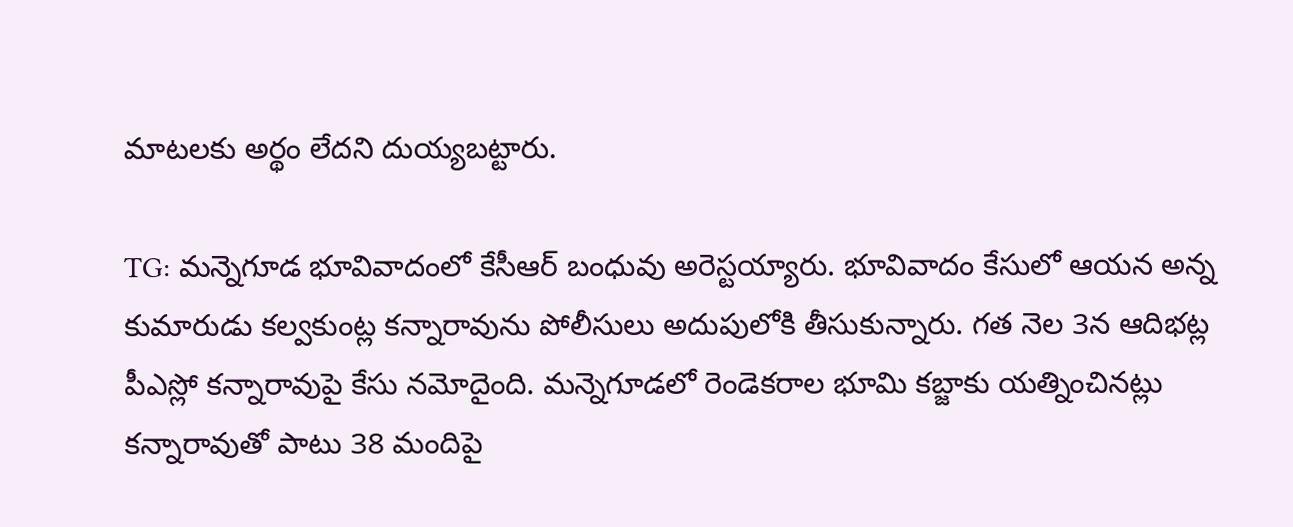మాటలకు అర్థం లేదని దుయ్యబట్టారు.

TG: మన్నెగూడ భూవివాదంలో కేసీఆర్ బంధువు అరెస్టయ్యారు. భూవివాదం కేసులో ఆయన అన్న కుమారుడు కల్వకుంట్ల కన్నారావును పోలీసులు అదుపులోకి తీసుకున్నారు. గత నెల 3న ఆదిభట్ల పీఎస్లో కన్నారావుపై కేసు నమోదైంది. మన్నెగూడలో రెండెకరాల భూమి కబ్జాకు యత్నించినట్లు కన్నారావుతో పాటు 38 మందిపై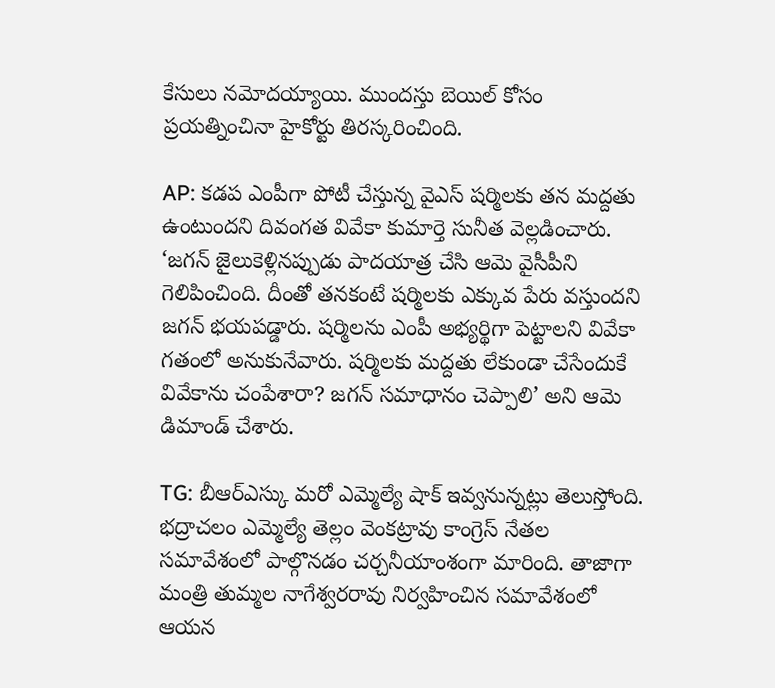కేసులు నమోదయ్యాయి. ముందస్తు బెయిల్ కోసం ప్రయత్నించినా హైకోర్టు తిరస్కరించింది.

AP: కడప ఎంపీగా పోటీ చేస్తున్న వైఎస్ షర్మిలకు తన మద్దతు ఉంటుందని దివంగత వివేకా కుమార్తె సునీత వెల్లడించారు. ‘జగన్ జైలుకెళ్లినప్పుడు పాదయాత్ర చేసి ఆమె వైసీపీని గెలిపించింది. దీంతో తనకంటే షర్మిలకు ఎక్కువ పేరు వస్తుందని జగన్ భయపడ్డారు. షర్మిలను ఎంపీ అభ్యర్థిగా పెట్టాలని వివేకా గతంలో అనుకునేవారు. షర్మిలకు మద్దతు లేకుండా చేసేందుకే వివేకాను చంపేశారా? జగన్ సమాధానం చెప్పాలి’ అని ఆమె డిమాండ్ చేశారు.

TG: బీఆర్ఎస్కు మరో ఎమ్మెల్యే షాక్ ఇవ్వనున్నట్లు తెలుస్తోంది. భద్రాచలం ఎమ్మెల్యే తెల్లం వెంకట్రావు కాంగ్రెస్ నేతల సమావేశంలో పాల్గొనడం చర్చనీయాంశంగా మారింది. తాజాగా మంత్రి తుమ్మల నాగేశ్వరరావు నిర్వహించిన సమావేశంలో ఆయన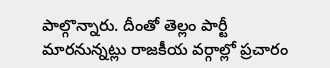పాల్గొన్నారు. దీంతో తెల్లం పార్టీ మారనున్నట్లు రాజకీయ వర్గాల్లో ప్రచారం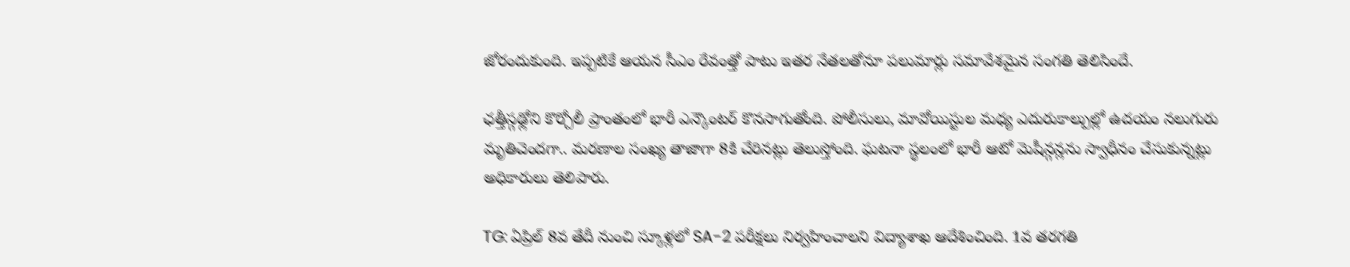జోరందుకుంది. ఇప్పటికే ఆయన సీఎం రేవంత్తో పాటు ఇతర నేతలతోనూ పలుమార్లు సమావేశమైన సంగతి తెలిసిందే.

ఛత్తీస్గఢ్లోని కొర్చోలీ ప్రాంతంలో భారీ ఎన్కౌంటర్ కొనసాగుతోంది. పోలీసులు, మావోయిస్టుల మధ్య ఎదురుకాల్పుల్లో ఉదయం నలుగురు మృతిచెందగా.. మరణాల సంఖ్య తాజాగా 8కి చేరినట్లు తెలుస్తోంది. ఘటనా స్థలంలో భారీ ఆటో మెషీన్గన్లను స్వాధీనం చేసుకున్నట్లు అధికారులు తెలిపారు.

TG: ఏప్రిల్ 8వ తేదీ నుంచి స్కూళ్లలో SA-2 పరీక్షలు నిర్వహించాలని విద్యాశాఖ ఆదేశించింది. 1వ తరగతి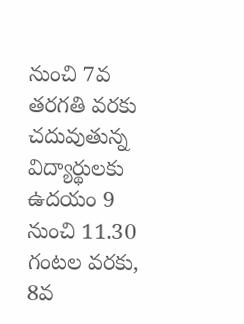నుంచి 7వ తరగతి వరకు చదువుతున్న విద్యార్థులకు ఉదయం 9 నుంచి 11.30 గంటల వరకు, 8వ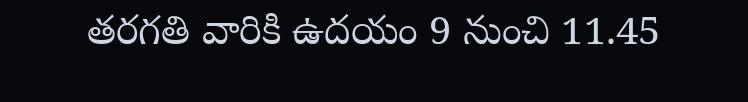తరగతి వారికి ఉదయం 9 నుంచి 11.45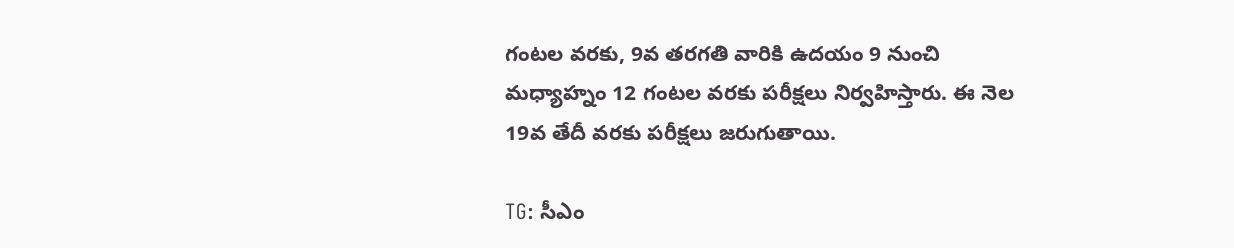గంటల వరకు, 9వ తరగతి వారికి ఉదయం 9 నుంచి మధ్యాహ్నం 12 గంటల వరకు పరీక్షలు నిర్వహిస్తారు. ఈ నెల 19వ తేదీ వరకు పరీక్షలు జరుగుతాయి.

TG: సీఎం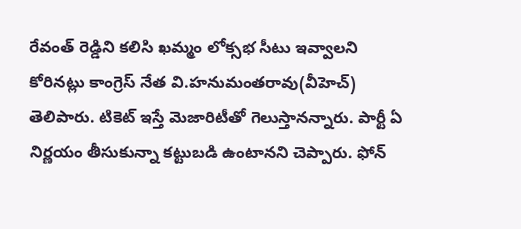రేవంత్ రెడ్డిని కలిసి ఖమ్మం లోక్సభ సీటు ఇవ్వాలని కోరినట్లు కాంగ్రెస్ నేత వి.హనుమంతరావు(వీహెచ్) తెలిపారు. టికెట్ ఇస్తే మెజారిటీతో గెలుస్తానన్నారు. పార్టీ ఏ నిర్ణయం తీసుకున్నా కట్టుబడి ఉంటానని చెప్పారు. ఫోన్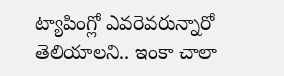ట్యాపింగ్లో ఎవరెవరున్నారో తెలియాలని.. ఇంకా చాలా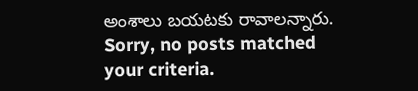అంశాలు బయటకు రావాలన్నారు.
Sorry, no posts matched your criteria.